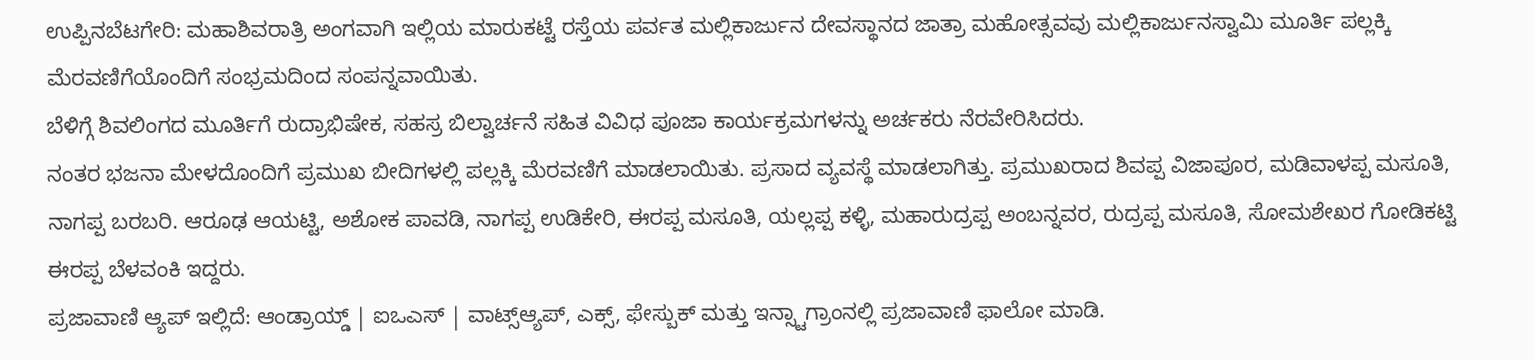ಉಪ್ಪಿನಬೆಟಗೇರಿ: ಮಹಾಶಿವರಾತ್ರಿ ಅಂಗವಾಗಿ ಇಲ್ಲಿಯ ಮಾರುಕಟ್ಟೆ ರಸ್ತೆಯ ಪರ್ವತ ಮಲ್ಲಿಕಾರ್ಜುನ ದೇವಸ್ಥಾನದ ಜಾತ್ರಾ ಮಹೋತ್ಸವವು ಮಲ್ಲಿಕಾರ್ಜುನಸ್ವಾಮಿ ಮೂರ್ತಿ ಪಲ್ಲಕ್ಕಿ ಮೆರವಣಿಗೆಯೊಂದಿಗೆ ಸಂಭ್ರಮದಿಂದ ಸಂಪನ್ನವಾಯಿತು.
ಬೆಳಿಗ್ಗೆ ಶಿವಲಿಂಗದ ಮೂರ್ತಿಗೆ ರುದ್ರಾಭಿಷೇಕ, ಸಹಸ್ರ ಬಿಲ್ವಾರ್ಚನೆ ಸಹಿತ ವಿವಿಧ ಪೂಜಾ ಕಾರ್ಯಕ್ರಮಗಳನ್ನು ಅರ್ಚಕರು ನೆರವೇರಿಸಿದರು.
ನಂತರ ಭಜನಾ ಮೇಳದೊಂದಿಗೆ ಪ್ರಮುಖ ಬೀದಿಗಳಲ್ಲಿ ಪಲ್ಲಕ್ಕಿ ಮೆರವಣಿಗೆ ಮಾಡಲಾಯಿತು. ಪ್ರಸಾದ ವ್ಯವಸ್ಥೆ ಮಾಡಲಾಗಿತ್ತು. ಪ್ರಮುಖರಾದ ಶಿವಪ್ಪ ವಿಜಾಪೂರ, ಮಡಿವಾಳಪ್ಪ ಮಸೂತಿ, ನಾಗಪ್ಪ ಬರಬರಿ. ಆರೂಢ ಆಯಟ್ಟಿ, ಅಶೋಕ ಪಾವಡಿ, ನಾಗಪ್ಪ ಉಡಿಕೇರಿ, ಈರಪ್ಪ ಮಸೂತಿ, ಯಲ್ಲಪ್ಪ ಕಳ್ಳಿ, ಮಹಾರುದ್ರಪ್ಪ ಅಂಬನ್ನವರ, ರುದ್ರಪ್ಪ ಮಸೂತಿ, ಸೋಮಶೇಖರ ಗೋಡಿಕಟ್ಟಿ ಈರಪ್ಪ ಬೆಳವಂಕಿ ಇದ್ದರು.
ಪ್ರಜಾವಾಣಿ ಆ್ಯಪ್ ಇಲ್ಲಿದೆ: ಆಂಡ್ರಾಯ್ಡ್ | ಐಒಎಸ್ | ವಾಟ್ಸ್ಆ್ಯಪ್, ಎಕ್ಸ್, ಫೇಸ್ಬುಕ್ ಮತ್ತು ಇನ್ಸ್ಟಾಗ್ರಾಂನಲ್ಲಿ ಪ್ರಜಾವಾಣಿ ಫಾಲೋ ಮಾಡಿ.